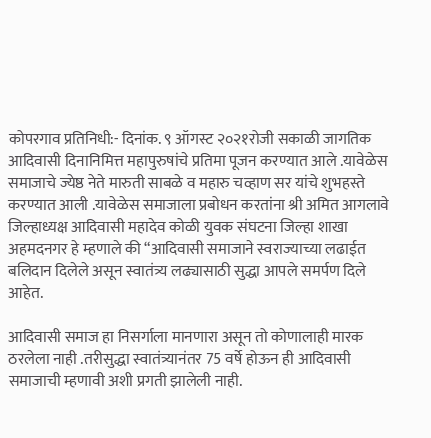कोपरगाव प्रतिनिधी:- दिनांक. ९ ऑगस्ट २०२१रोजी सकाळी जागतिक आदिवासी दिनानिमित्त महापुरुषांचे प्रतिमा पूजन करण्यात आले .यावेळेस समाजाचे ज्येष्ठ नेते मारुती साबळे व महारु चव्हाण सर यांचे शुभहस्ते करण्यात आली .यावेळेस समाजाला प्रबोधन करतांना श्री अमित आगलावे जिल्हाध्यक्ष आदिवासी महादेव कोळी युवक संघटना जिल्हा शाखा अहमदनगर हे म्हणाले की “आदिवासी समाजाने स्वराज्याच्या लढाईत बलिदान दिलेले असून स्वातंत्र्य लढ्यासाठी सुद्धा आपले समर्पण दिले आहेत.

आदिवासी समाज हा निसर्गाला मानणारा असून तो कोणालाही मारक ठरलेला नाही .तरीसुद्धा स्वातंत्र्यानंतर 75 वर्षे होऊन ही आदिवासी समाजाची म्हणावी अशी प्रगती झालेली नाही.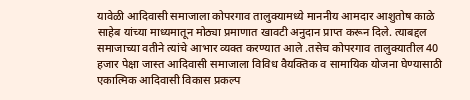यावेळी आदिवासी समाजाला कोपरगाव तालुक्यामध्ये माननीय आमदार आशुतोष काळे साहेब यांच्या माध्यमातून मोठ्या प्रमाणात खावटी अनुदान प्राप्त करून दिले. त्याबद्दल समाजाच्या वतीने त्यांचे आभार व्यक्त करण्यात आले .तसेच कोपरगाव तालुक्यातील 40 हजार पेक्षा जास्त आदिवासी समाजाला विविध वैयक्तिक व सामायिक योजना घेण्यासाठी एकात्मिक आदिवासी विकास प्रकल्प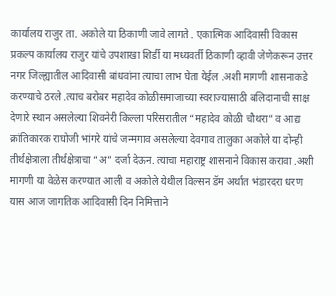कार्यालय राजुर ता. अकोले या ठिकाणी जावे लागते . एकात्मिक आदिवासी विकास प्रकल्प कार्यालय राजुर यांचे उपशाखा शिर्डी या मध्यवर्ती ठिकाणी व्हावी जेणेकरून उत्तर नगर जिल्ह्यातील आदिवासी बांधवांना त्याचा लाभ घेता येईल .अशी मागणी शासनाकडे करण्याचे ठरले .त्याच बरोबर महादेव कोळीसमाजाच्या स्वराज्यासाठी बलिदानाची साक्ष देणारे स्थान असलेल्या शिवनेरी किल्ला परिसरातील “महादेव कोळी चौथरा” व आद्य क्रांतिकारक राघोजी भांगरे यांचे जन्मगाव असलेल्या देवगाव तालुका अकोले या दोन्ही तीर्थक्षेत्राला तीर्थक्षेत्राचा “अ” दर्जा देऊन. त्याचा महाराष्ट्र शासनाने विकास करावा .अशी मागणी या वेळेस करण्यात आली व अकोले येथील विल्सन डॅम अर्थात भंडारदरा धरण यास आज जागतिक आदिवासी दिन निमित्ताने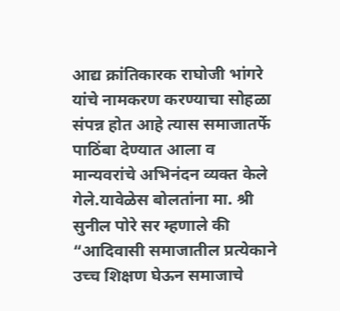आद्य क्रांतिकारक राघोजी भांगरे यांचे नामकरण करण्याचा सोहळा संपन्न होत आहे त्यास समाजातर्फे पाठिंबा देण्यात आला व मान्यवरांचे अभिनंदन व्यक्त केले गेले.यावेळेस बोलतांना मा. श्री सुनील पोरे सर म्हणाले की “आदिवासी समाजातील प्रत्येकाने उच्च शिक्षण घेऊन समाजाचे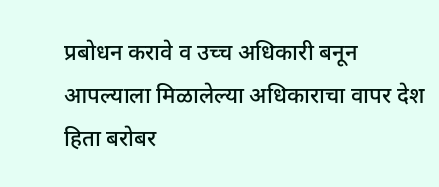प्रबोधन करावे व उच्च अधिकारी बनून आपल्याला मिळालेल्या अधिकाराचा वापर देश हिता बरोबर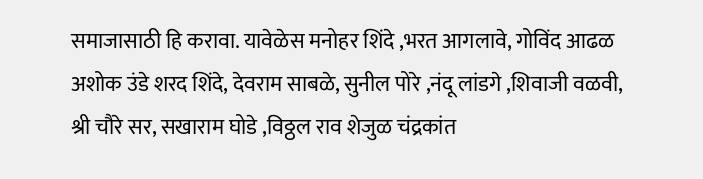समाजासाठी हि करावा. यावेळेस मनोहर शिंदे ,भरत आगलावे, गोविंद आढळ अशोक उंडे शरद शिंदे, देवराम साबळे, सुनील पोरे ,नंदू लांडगे ,शिवाजी वळवी, श्री चौरे सर, सखाराम घोडे ,विठ्ठल राव शेजुळ चंद्रकांत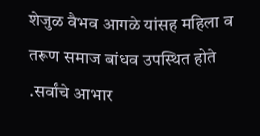शेजुळ वैभव आगळे यांसह महिला व तरूण समाज बांधव उपस्थित होते .सर्वांचे आभार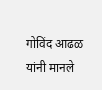गोविंद आढळ यांनी मानले